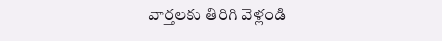వార్తలకు తిరిగి వెళ్లండి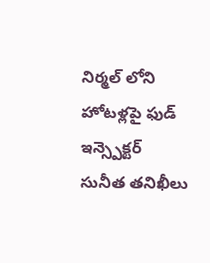నిర్మల్ లోని హోటళ్లపై ఫుడ్ ఇన్స్పెక్టర్ సునీత తనిఖీలు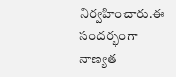నిర్వహించారు.ఈ సందర్భంగా నాణ్యత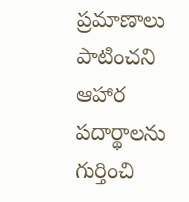ప్రమాణాలు పాటించని ఆహార పదార్థాలను గుర్తించి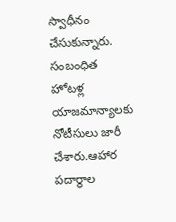స్వాధీనం చేసుకున్నారు.
సంబంధిత హోటళ్ల యాజమాన్యాలకు నోటీసులు జారీ చేశారు.ఆహార పదార్థాల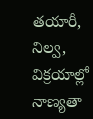తయారీ, నిల్వ, విక్రయాల్లో నాణ్యతా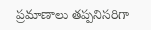ప్రమాణాలు తప్పనిసరిగా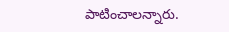పాటించాలన్నారు.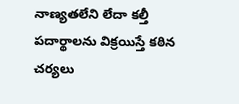నాణ్యతలేని లేదా కల్తీ పదార్థాలను విక్రయిస్తే కఠిన చర్యలు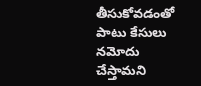తీసుకోవడంతో పాటు కేసులు నమోదు చేస్తామని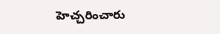హెచ్చరించారు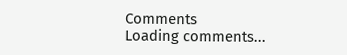Comments
Loading comments...